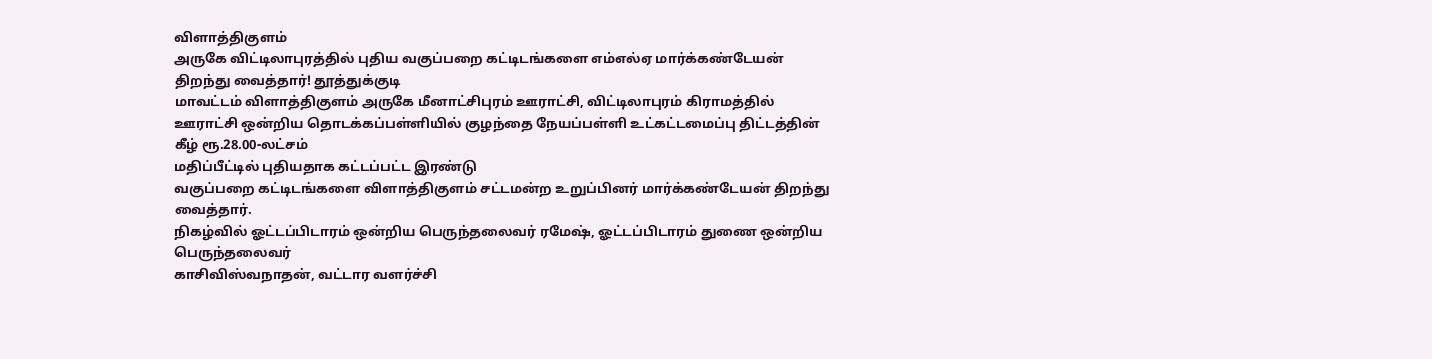விளாத்திகுளம்
அருகே விட்டிலாபுரத்தில் புதிய வகுப்பறை கட்டிடங்களை எம்எல்ஏ மார்க்கண்டேயன்
திறந்து வைத்தார்! தூத்துக்குடி
மாவட்டம் விளாத்திகுளம் அருகே மீனாட்சிபுரம் ஊராட்சி, விட்டிலாபுரம் கிராமத்தில் ஊராட்சி ஒன்றிய தொடக்கப்பள்ளியில் குழந்தை நேயப்பள்ளி உட்கட்டமைப்பு திட்டத்தின்
கீழ் ரூ.28.00-லட்சம்
மதிப்பீட்டில் புதியதாக கட்டப்பட்ட இரண்டு
வகுப்பறை கட்டிடங்களை விளாத்திகுளம் சட்டமன்ற உறுப்பினர் மார்க்கண்டேயன் திறந்து
வைத்தார்.
நிகழ்வில் ஓட்டப்பிடாரம் ஒன்றிய பெருந்தலைவர் ரமேஷ், ஓட்டப்பிடாரம் துணை ஒன்றிய பெருந்தலைவர்
காசிவிஸ்வநாதன், வட்டார வளர்ச்சி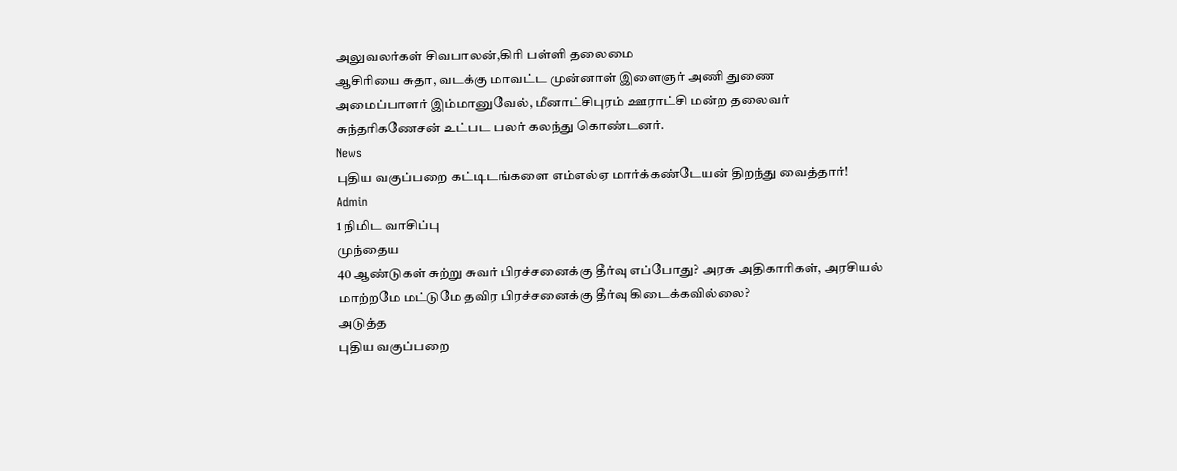அலுவலர்கள் சிவபாலன்,கிரி பள்ளி தலைமை
ஆசிரியை சுதா, வடக்கு மாவட்ட முன்னாள் இளைஞர் அணி துணை
அமைப்பாளர் இம்மானுவேல், மீனாட்சிபுரம் ஊராட்சி மன்ற தலைவர்
சுந்தரிகணேசன் உட்பட பலர் கலந்து கொண்டனர்.
News
புதிய வகுப்பறை கட்டிடங்களை எம்எல்ஏ மார்க்கண்டேயன் திறந்து வைத்தார்!
Admin
1 நிமிட வாசிப்பு
முந்தைய
40 ஆண்டுகள் சுற்று சுவர் பிரச்சனைக்கு தீர்வு எப்போது? அரசு அதிகாரிகள், அரசியல் மாற்றமே மட்டுமே தவிர பிரச்சனைக்கு தீர்வு கிடைக்கவில்லை?
அடுத்த
புதிய வகுப்பறை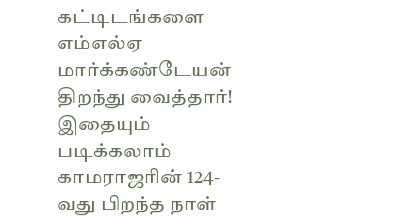கட்டிடங்களை எம்எல்ஏ மார்க்கண்டேயன் திறந்து வைத்தார்!
இதையும் படிக்கலாம்
காமராஜரின் 124-வது பிறந்த நாள்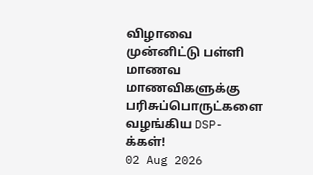விழாவை முன்னிட்டு பள்ளி மாணவ மாணவிகளுக்கு பரிசுப்பொருட்களை வழங்கிய DSP-க்கள்!
02 Aug 2026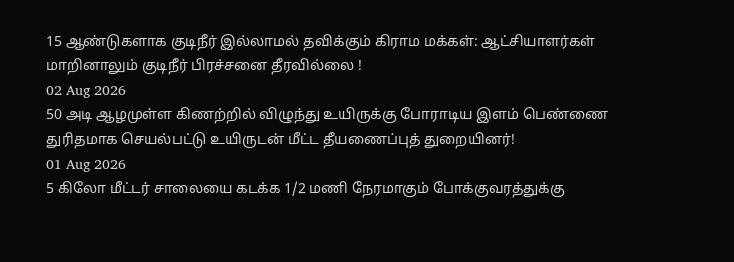15 ஆண்டுகளாக குடிநீர் இல்லாமல் தவிக்கும் கிராம மக்கள்: ஆட்சியாளர்கள் மாறினாலும் குடிநீர் பிரச்சனை தீரவில்லை !
02 Aug 2026
50 அடி ஆழமுள்ள கிணற்றில் விழுந்து உயிருக்கு போராடிய இளம் பெண்ணை துரிதமாக செயல்பட்டு உயிருடன் மீட்ட தீயணைப்புத் துறையினர்!
01 Aug 2026
5 கிலோ மீட்டர் சாலையை கடக்க 1/2 மணி நேரமாகும் போக்குவரத்துக்கு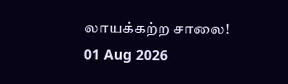லாயக்கற்ற சாலை!
01 Aug 2026